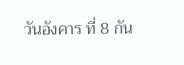วันอังคาร ที่ 8 กัน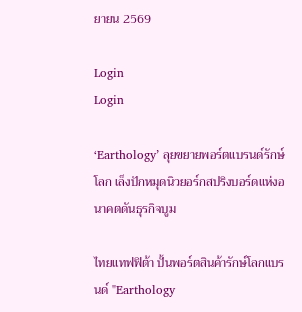ยายน 2569

Login
Login

‘Earthology’ ลุยขยายพอร์ตแบรนด์รักษ์โลก เล็งปักหมุดนิวยอร์กสปริงบอร์ดแห่งอนาคตดันธุรกิจบูม

ไทยแทฟฟิต้า ปั้นพอร์ตสินค้ารักษ์โลกแบรนด์ "Earthology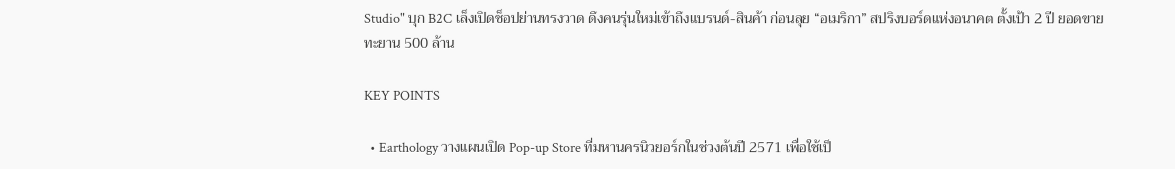Studio" บุก B2C เล็งเปิดช็อปย่านทรงวาด ดึงคนรุ่นใหม่เข้าถึงแบรนด์-สินค้า ก่อนลุย “อเมริกา” สปริงบอร์ดแห่งอนาคต ตั้งเป้า 2 ปี ยอดขายทะยาน 500 ล้าน

KEY POINTS

  • Earthology วางแผนเปิด Pop-up Store ที่มหานครนิวยอร์กในช่วงต้นปี 2571 เพื่อใช้เป็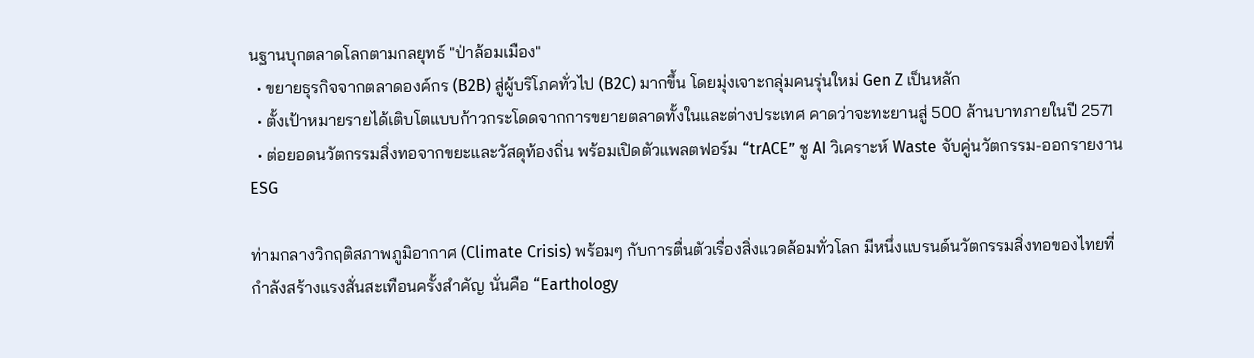นฐานบุกตลาดโลกตามกลยุทธ์ "ป่าล้อมเมือง"
  • ขยายธุรกิจจากตลาดองค์กร (B2B) สู่ผู้บริโภคทั่วไป (B2C) มากขึ้น โดยมุ่งเจาะกลุ่มคนรุ่นใหม่ Gen Z เป็นหลัก
  • ตั้งเป้าหมายรายได้เติบโตแบบก้าวกระโดดจากการขยายตลาดทั้งในและต่างประเทศ คาดว่าจะทะยานสู่ 500 ล้านบาทภายในปี 2571
  • ต่อยอดนวัตกรรมสิ่งทอจากขยะและวัสดุท้องถิ่น พร้อมเปิดตัวแพลตฟอร์ม “trACE” ชู AI วิเคราะห์ Waste จับคู่นวัตกรรม-ออกรายงาน ESG

ท่ามกลางวิกฤติสภาพภูมิอากาศ (Climate Crisis) พร้อมๆ กับการตื่นตัวเรื่องสิ่งแวดล้อมทั่วโลก มีหนึ่งแบรนด์นวัตกรรมสิ่งทอของไทยที่กำลังสร้างแรงสั่นสะเทือนครั้งสำคัญ นั่นคือ “Earthology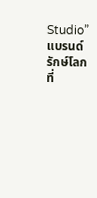Studio” แบรนด์รักษ์โลก ที่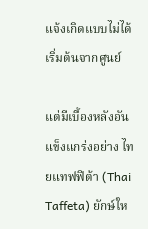แจ้งเกิดแบบไม่ได้เริ่มต้นจากศูนย์

แต่มีเบื้องหลังอันแข็งแกร่งอย่าง ไทยแทฟฟิต้า (Thai Taffeta) ยักษ์ให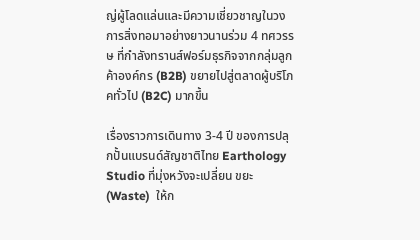ญ่ผู้โลดแล่นและมีความเชี่ยวชาญในวงการสิ่งทอมาอย่างยาวนานร่วม 4 ทศวรรษ ที่กำลังทรานส์ฟอร์มธุรกิจจากกลุ่มลูกค้าองค์กร (B2B) ขยายไปสู่ตลาดผู้บริโภคทั่วไป (B2C) มากขึ้น

เรื่องราวการเดินทาง 3-4 ปี ของการปลุกปั้นแบรนด์สัญชาติไทย Earthology Studio ที่มุ่งหวังจะเปลี่ยน ขยะ (Waste)  ให้ก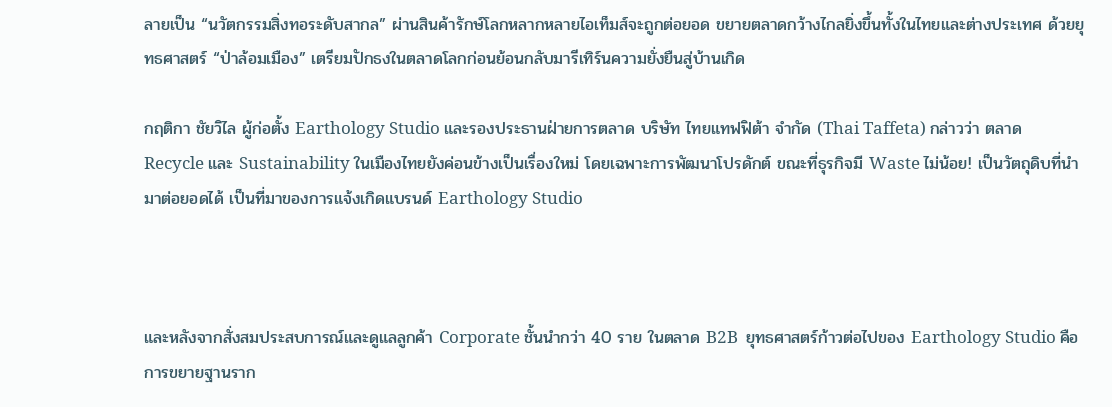ลายเป็น “นวัตกรรมสิ่งทอระดับสากล” ผ่านสินค้ารักษ์โลกหลากหลายไอเท็มส์จะถูกต่อยอด ขยายตลาดกว้างไกลยิ่งขึ้นทั้งในไทยและต่างประเทศ ด้วยยุทธศาสตร์ “ป่าล้อมเมือง” เตรียมปักธงในตลาดโลกก่อนย้อนกลับมารีเทิร์นความยั่งยืนสู่บ้านเกิด

กฤติกา ชัยวิไล ผู้ก่อตั้ง Earthology Studio และรองประธานฝ่ายการตลาด บริษัท ไทยแทฟฟิต้า จำกัด (Thai Taffeta) กล่าวว่า ตลาด Recycle และ Sustainability ในเมืองไทยยังค่อนข้างเป็นเรื่องใหม่ โดยเฉพาะการพัฒนาโปรดักต์ ขณะที่ธุรกิจมี Waste ไม่น้อย! เป็นวัตถุดิบที่นำมาต่อยอดได้ เป็นที่มาของการแจ้งเกิดแบรนด์ Earthology Studio



และหลังจากสั่งสมประสบการณ์และดูแลลูกค้า Corporate ชั้นนำกว่า 40 ราย ในตลาด B2B  ยุทธศาสตร์ก้าวต่อไปของ Earthology Studio คือการขยายฐานราก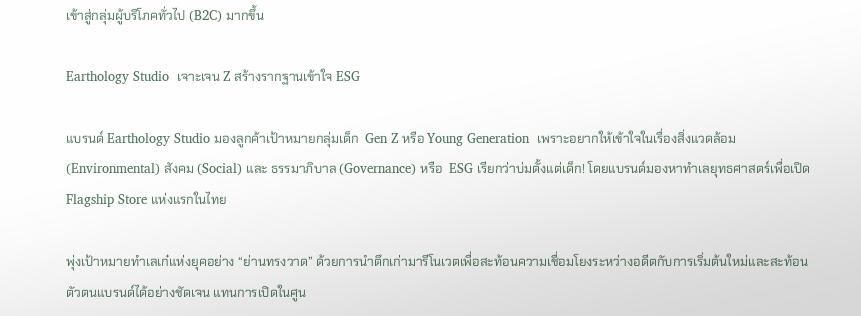เข้าสู่กลุ่มผู้บริโภคทั่วไป (B2C) มากขึ้น

Earthology Studio  เจาะเจน Z สร้างรากฐานเข้าใจ ESG

แบรนด์ Earthology Studio มองลูกค้าเป้าหมายกลุ่มเด็ก  Gen Z หรือ Young Generation  เพราะอยากให้เข้าใจในเรื่องสิ่งแวดล้อม (Environmental) สังคม (Social) และ ธรรมาภิบาล (Governance) หรือ  ESG เรียกว่าบ่มตั้งแต่เด็ก! โดยแบรนด์มองหาทำเลยุทธศาสตร์เพื่อเปิด Flagship Store แห่งแรกในไทย

พุ่งเป้าหมายทำเลเก๋แห่งยุคอย่าง “ย่านทรงวาด” ด้วยการนำตึกเก่ามารีโนเวตเพื่อสะท้อนความเชื่อมโยงระหว่างอดีตกับการเริ่มต้นใหม่และสะท้อนตัวตนแบรนด์ได้อย่างชัดเจน แทนการเปิดในศูน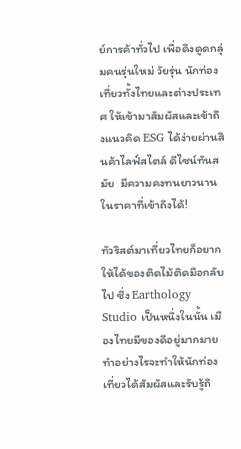ย์การค้าทั่วไป เพื่อดึงดูดกลุ่มคนรุ่นใหม่ วัยรุ่น นักท่องเที่ยวทั้งไทยและต่างประเทศ ให้เข้ามาสัมผัสและเข้าถึงแนวคิด ESG ได้ง่ายผ่านสินค้าไลฟ์สไตล์ ดีไซน์ทันสมัย  มีความคงทนยาวนาน ในราคาที่เข้าถึงได้!

ทัวริสต์มาเที่ยวไทยก็อยากให้ได้ของติดไม้ติดมือกลับไป ซึ่ง Earthology Studio เป็นหนึ่งในนั้น เมืองไทยมีของดีอยู่มากมาย ทำอย่างไรจะทำให้นักท่องเที่ยวได้สัมผัสและรับรู้ถึ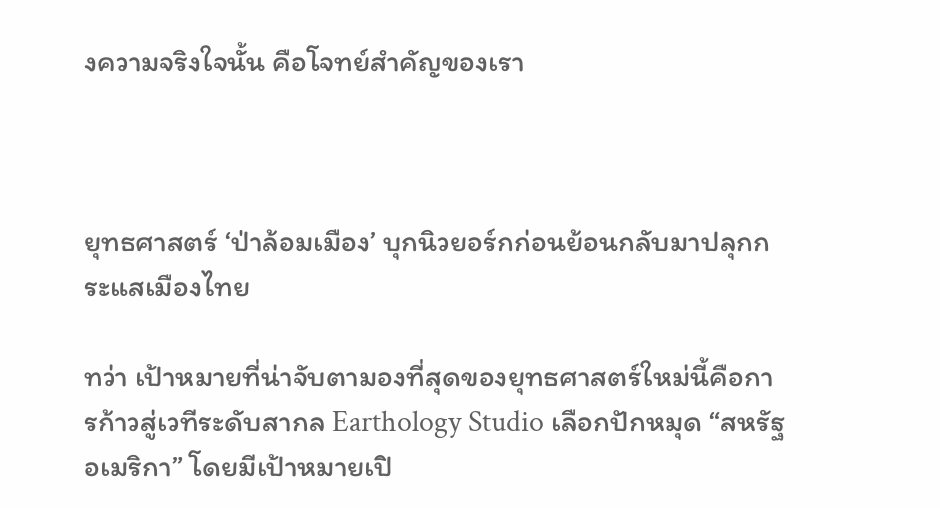งความจริงใจนั้น คือโจทย์สำคัญของเรา



ยุทธศาสตร์ ‘ป่าล้อมเมือง’ บุกนิวยอร์กก่อนย้อนกลับมาปลุกกระแสเมืองไทย

ทว่า เป้าหมายที่น่าจับตามองที่สุดของยุทธศาสตร์ใหม่นี้คือการก้าวสู่เวทีระดับสากล Earthology Studio เลือกปักหมุด “สหรัฐอเมริกา” โดยมีเป้าหมายเปิ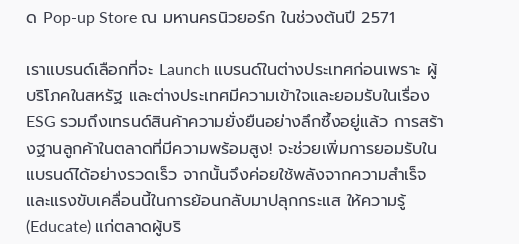ด Pop-up Store ณ มหานครนิวยอร์ก ในช่วงต้นปี 2571

เราแบรนด์เลือกที่จะ Launch แบรนด์ในต่างประเทศก่อนเพราะ ผู้บริโภคในสหรัฐ และต่างประเทศมีความเข้าใจและยอมรับในเรื่อง ESG รวมถึงเทรนด์สินค้าความยั่งยืนอย่างลึกซึ้งอยู่แล้ว การสร้างฐานลูกค้าในตลาดที่มีความพร้อมสูง! จะช่วยเพิ่มการยอมรับในแบรนด์ได้อย่างรวดเร็ว จากนั้นจึงค่อยใช้พลังจากความสำเร็จและแรงขับเคลื่อนนี้ในการย้อนกลับมาปลุกกระแส ให้ความรู้ (Educate) แก่ตลาดผู้บริ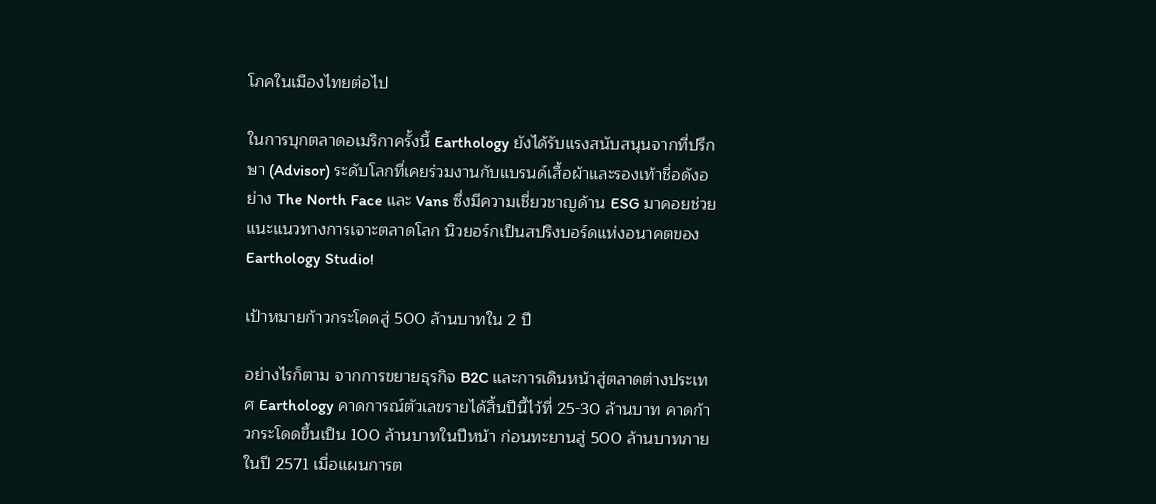โภคในเมืองไทยต่อไป

ในการบุกตลาดอเมริกาครั้งนี้ Earthology ยังได้รับแรงสนับสนุนจากที่ปรึกษา (Advisor) ระดับโลกที่เคยร่วมงานกับแบรนด์เสื้อผ้าและรองเท้าชื่อดังอย่าง The North Face และ Vans ซึ่งมีความเชี่ยวชาญด้าน ESG มาคอยช่วยแนะแนวทางการเจาะตลาดโลก นิวยอร์กเป็นสปริงบอร์ดแห่งอนาคตของ Earthology Studio!

เป้าหมายก้าวกระโดดสู่ 500 ล้านบาทใน 2 ปี

อย่างไรก็ตาม จากการขยายธุรกิจ B2C และการเดินหน้าสู่ตลาดต่างประเทศ Earthology คาดการณ์ตัวเลขรายได้สิ้นปีนี้ไว้ที่ 25-30 ล้านบาท คาดก้าวกระโดดขึ้นเป็น 100 ล้านบาทในปีหน้า ก่อนทะยานสู่ 500 ล้านบาทภายในปี 2571 เมื่อแผนการต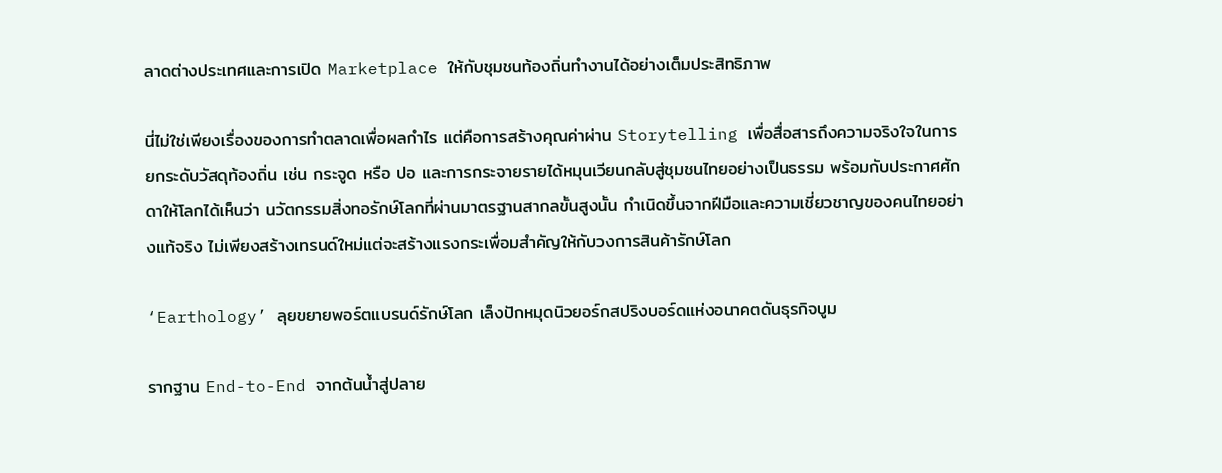ลาดต่างประเทศและการเปิด Marketplace ให้กับชุมชนท้องถิ่นทำงานได้อย่างเต็มประสิทธิภาพ

นี่ไม่ใช่เพียงเรื่องของการทำตลาดเพื่อผลกำไร แต่คือการสร้างคุณค่าผ่าน Storytelling เพื่อสื่อสารถึงความจริงใจในการยกระดับวัสดุท้องถิ่น เช่น กระจูด หรือ ปอ และการกระจายรายได้หมุนเวียนกลับสู่ชุมชนไทยอย่างเป็นธรรม พร้อมกับประกาศศักดาให้โลกได้เห็นว่า นวัตกรรมสิ่งทอรักษ์โลกที่ผ่านมาตรฐานสากลขั้นสูงนั้น กำเนิดขึ้นจากฝีมือและความเชี่ยวชาญของคนไทยอย่างแท้จริง ไม่เพียงสร้างเทรนด์ใหม่แต่จะสร้างแรงกระเพื่อมสำคัญให้กับวงการสินค้ารักษ์โลก

‘Earthology’ ลุยขยายพอร์ตแบรนด์รักษ์โลก เล็งปักหมุดนิวยอร์กสปริงบอร์ดแห่งอนาคตดันธุรกิจบูม

รากฐาน End-to-End จากต้นน้ำสู่ปลาย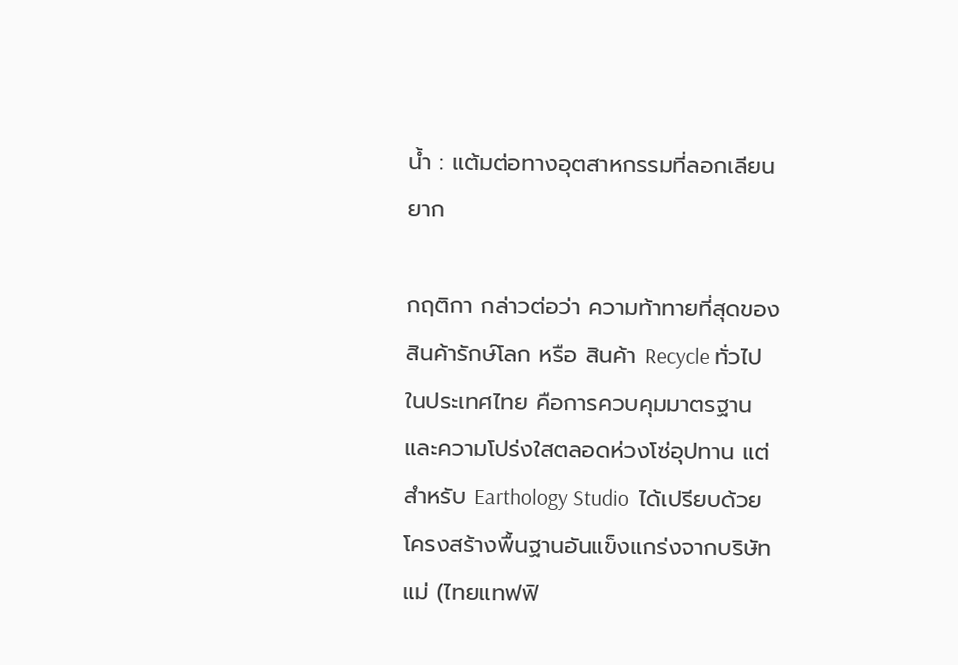น้ำ : แต้มต่อทางอุตสาหกรรมที่ลอกเลียนยาก

กฤติกา กล่าวต่อว่า ความท้าทายที่สุดของสินค้ารักษ์โลก หรือ สินค้า Recycle ทั่วไปในประเทศไทย คือการควบคุมมาตรฐานและความโปร่งใสตลอดห่วงโซ่อุปทาน แต่สำหรับ Earthology Studio  ได้เปรียบด้วยโครงสร้างพื้นฐานอันแข็งแกร่งจากบริษัทแม่ (ไทยแทฟฟิ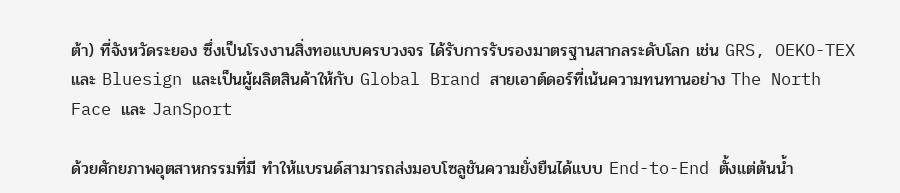ต้า) ที่จังหวัดระยอง ซึ่งเป็นโรงงานสิ่งทอแบบครบวงจร ได้รับการรับรองมาตรฐานสากลระดับโลก เช่น GRS, OEKO-TEX และ Bluesign และเป็นผู้ผลิตสินค้าให้กับ Global Brand สายเอาต์ดอร์ที่เน้นความทนทานอย่าง The North Face และ JanSport

ด้วยศักยภาพอุตสาหกรรมที่มี ทำให้แบรนด์สามารถส่งมอบโซลูชันความยั่งยืนได้แบบ End-to-End ตั้งแต่ต้นน้ำ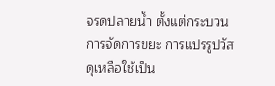จรดปลายน้ำ ตั้งแต่กระบวนการจัดการขยะ การแปรรูปวัสดุเหลือใช้เป็น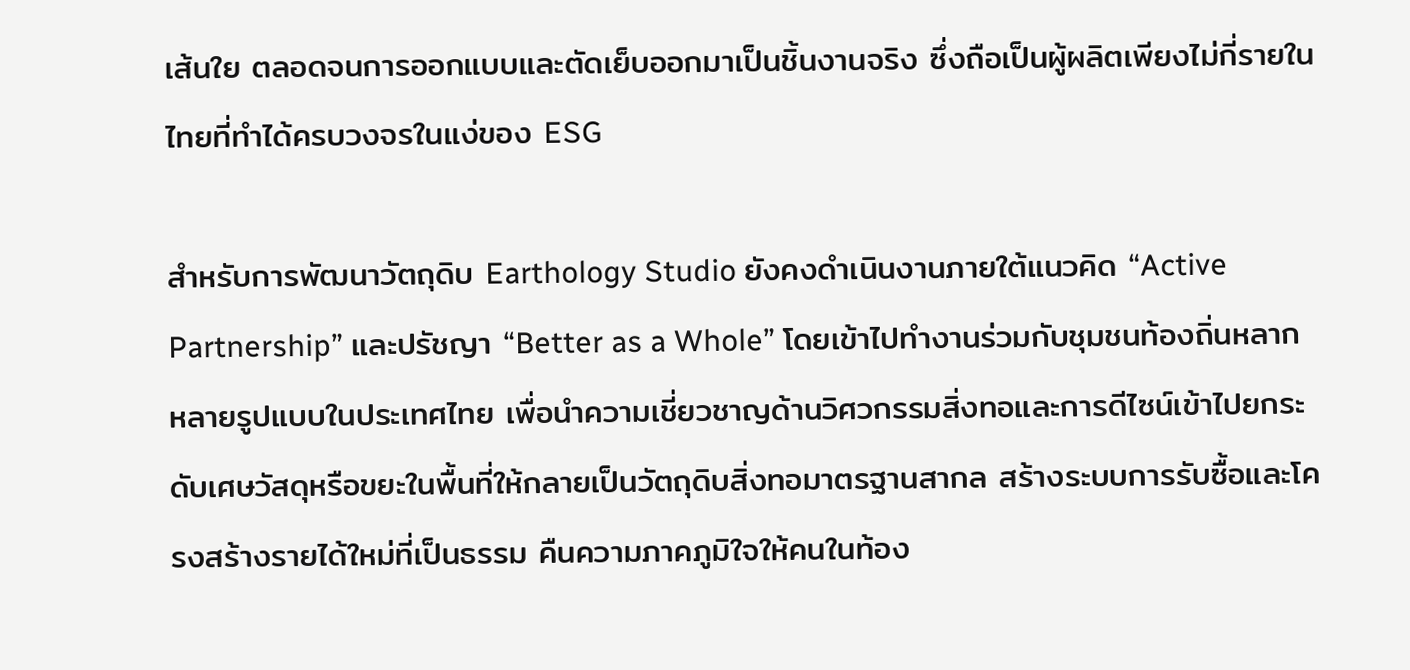เส้นใย ตลอดจนการออกแบบและตัดเย็บออกมาเป็นชิ้นงานจริง ซึ่งถือเป็นผู้ผลิตเพียงไม่กี่รายในไทยที่ทำได้ครบวงจรในแง่ของ ESG

สำหรับการพัฒนาวัตถุดิบ Earthology Studio ยังคงดำเนินงานภายใต้แนวคิด “Active Partnership” และปรัชญา “Better as a Whole” โดยเข้าไปทำงานร่วมกับชุมชนท้องถิ่นหลากหลายรูปแบบในประเทศไทย เพื่อนำความเชี่ยวชาญด้านวิศวกรรมสิ่งทอและการดีไซน์เข้าไปยกระดับเศษวัสดุหรือขยะในพื้นที่ให้กลายเป็นวัตถุดิบสิ่งทอมาตรฐานสากล สร้างระบบการรับซื้อและโครงสร้างรายได้ใหม่ที่เป็นธรรม คืนความภาคภูมิใจให้คนในท้อง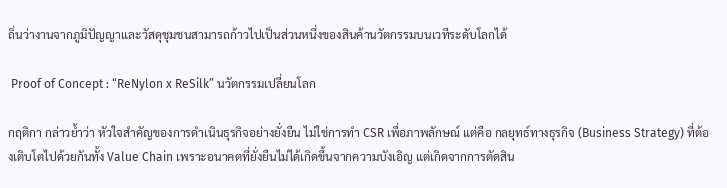ถิ่นว่างานจากภูมิปัญญาและวัสดุชุมชนสามารถก้าวไปเป็นส่วนหนึ่งของสินค้านวัตกรรมบนเวทีระดับโลกได้

 Proof of Concept : “ReNylon x ReSilk” นวัตกรรมเปลี่ยนโลก

กฤติกา กล่าวย้ำว่า หัวใจสำคัญของการดำเนินธุรกิจอย่างยั่งยืน ไม่ใช่การทำ CSR เพื่อภาพลักษณ์ แต่คือ กลยุทธ์ทางธุรกิจ (Business Strategy) ที่ต้องเติบโตไปด้วยกันทั้ง Value Chain เพราะอนาคตที่ยั่งยืนไม่ได้เกิดขึ้นจากความบังเอิญ แต่เกิดจากการตัดสิน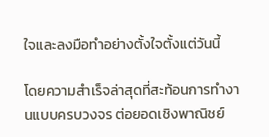ใจและลงมือทำอย่างตั้งใจตั้งแต่วันนี้

โดยความสำเร็จล่าสุดที่สะท้อนการทำงานแบบครบวงจร ต่อยอดเชิงพาณิชย์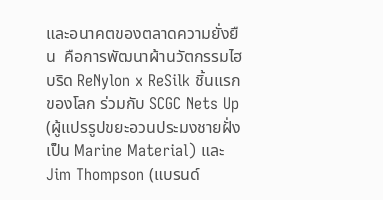และอนาคตของตลาดความยั่งยืน  คือการพัฒนาผ้านวัตกรรมไฮบริด ReNylon x ReSilk ชิ้นแรกของโลก ร่วมกับ SCGC Nets Up (ผู้แปรรูปขยะอวนประมงชายฝั่งเป็น Marine Material) และ Jim Thompson (แบรนด์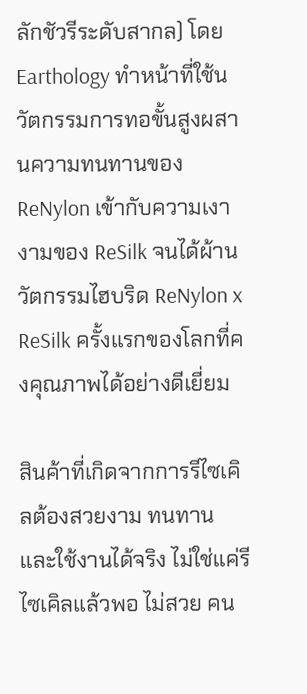ลักชัวรีระดับสากล) โดย Earthology ทำหน้าที่ใช้นวัตกรรมการทอขั้นสูงผสานความทนทานของ ReNylon เข้ากับความเงางามของ ReSilk จนได้ผ้านวัตกรรมไฮบริด ReNylon x ReSilk ครั้งแรกของโลกที่คงคุณภาพได้อย่างดีเยี่ยม

สินค้าที่เกิดจากการรีไซเคิลต้องสวยงาม ทนทาน และใช้งานได้จริง ไม่ใช่แค่รีไซเคิลแล้วพอ ไม่สวย คน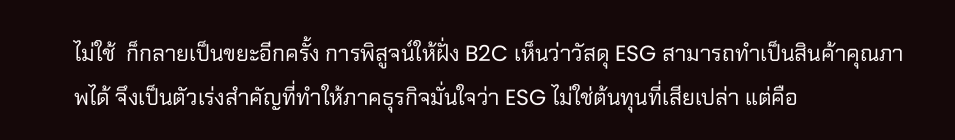ไม่ใช้  ก็กลายเป็นขยะอีกครั้ง การพิสูจน์ให้ฝั่ง B2C เห็นว่าวัสดุ ESG สามารถทำเป็นสินค้าคุณภาพได้ จึงเป็นตัวเร่งสำคัญที่ทำให้ภาคธุรกิจมั่นใจว่า ESG ไม่ใช่ต้นทุนที่เสียเปล่า แต่คือ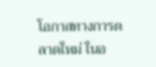โอกาสทางการตลาดใหม่ ในอ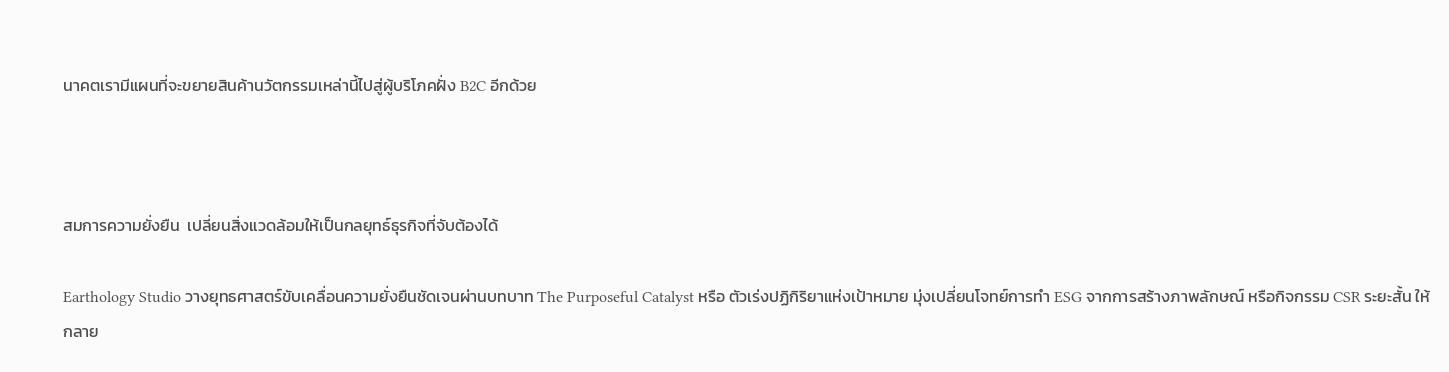นาคตเรามีแผนที่จะขยายสินค้านวัตกรรมเหล่านี้ไปสู่ผู้บริโภคฝั่ง B2C อีกด้วย



สมการความยั่งยืน  เปลี่ยนสิ่งแวดล้อมให้เป็นกลยุทธ์ธุรกิจที่จับต้องได้

Earthology Studio วางยุทธศาสตร์ขับเคลื่อนความยั่งยืนชัดเจนผ่านบทบาท The Purposeful Catalyst หรือ ตัวเร่งปฏิกิริยาแห่งเป้าหมาย มุ่งเปลี่ยนโจทย์การทำ ESG จากการสร้างภาพลักษณ์ หรือกิจกรรม CSR ระยะสั้น ให้กลาย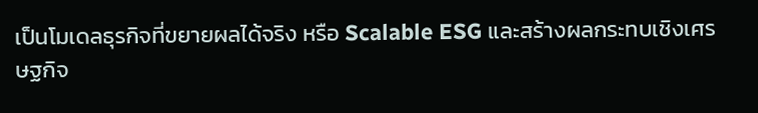เป็นโมเดลธุรกิจที่ขยายผลได้จริง หรือ Scalable ESG และสร้างผลกระทบเชิงเศรษฐกิจ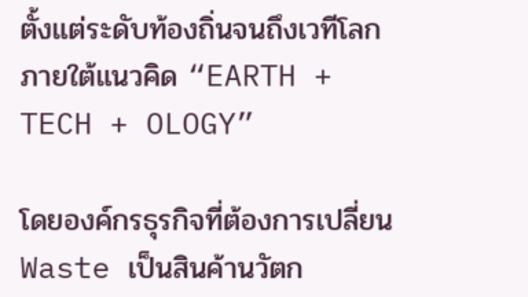ตั้งแต่ระดับท้องถิ่นจนถึงเวทีโลกภายใต้แนวคิด “EARTH + TECH + OLOGY”

โดยองค์กรธุรกิจที่ต้องการเปลี่ยน Waste เป็นสินค้านวัตก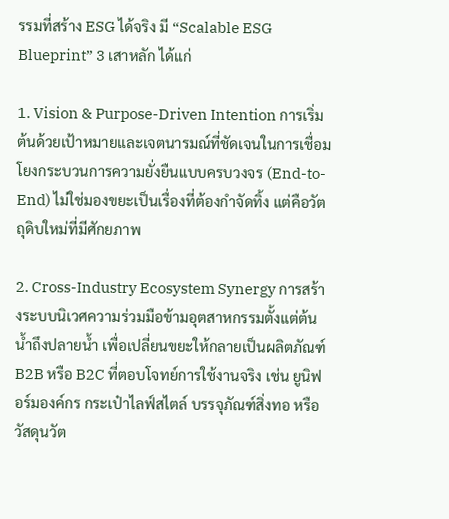รรมที่สร้าง ESG ได้จริง มี “Scalable ESG Blueprint” 3 เสาหลัก ได้แก่

1. Vision & Purpose-Driven Intention การเริ่มต้นด้วยเป้าหมายและเจตนารมณ์ที่ชัดเจนในการเชื่อมโยงกระบวนการความยั่งยืนแบบครบวงจร (End-to-End) ไม่ใช่มองขยะเป็นเรื่องที่ต้องกำจัดทิ้ง แต่คือวัตถุดิบใหม่ที่มีศักยภาพ

2. Cross-Industry Ecosystem Synergy การสร้างระบบนิเวศความร่วมมือข้ามอุตสาหกรรมตั้งแต่ต้นน้ำถึงปลายน้ำ เพื่อเปลี่ยนขยะให้กลายเป็นผลิตภัณฑ์ B2B หรือ B2C ที่ตอบโจทย์การใช้งานจริง เช่น ยูนิฟอร์มองค์กร กระเป๋าไลฟ์สไตล์ บรรจุภัณฑ์สิ่งทอ หรือวัสดุนวัต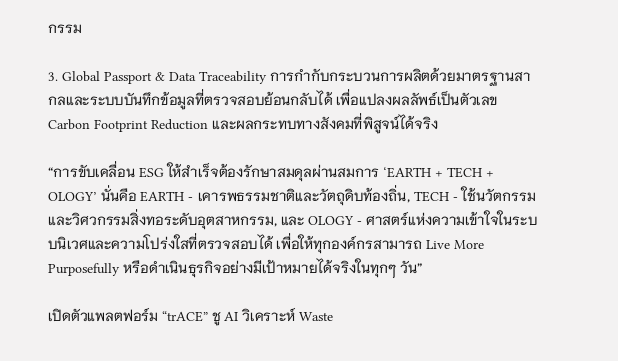กรรม

3. Global Passport & Data Traceability การกำกับกระบวนการผลิตด้วยมาตรฐานสากลและระบบบันทึกข้อมูลที่ตรวจสอบย้อนกลับได้ เพื่อแปลงผลลัพธ์เป็นตัวเลข Carbon Footprint Reduction และผลกระทบทางสังคมที่พิสูจน์ได้จริง

“การขับเคลื่อน ESG ให้สำเร็จต้องรักษาสมดุลผ่านสมการ ‘EARTH + TECH + OLOGY’ นั่นคือ EARTH - เคารพธรรมชาติและวัตถุดิบท้องถิ่น, TECH - ใช้นวัตกรรมและวิศวกรรมสิ่งทอระดับอุตสาหกรรม, และ OLOGY - ศาสตร์แห่งความเข้าใจในระบบนิเวศและความโปร่งใสที่ตรวจสอบได้ เพื่อให้ทุกองค์กรสามารถ Live More Purposefully หรือดำเนินธุรกิจอย่างมีเป้าหมายได้จริงในทุกๆ วัน”

เปิดตัวแพลตฟอร์ม “trACE” ชู AI วิเคราะห์ Waste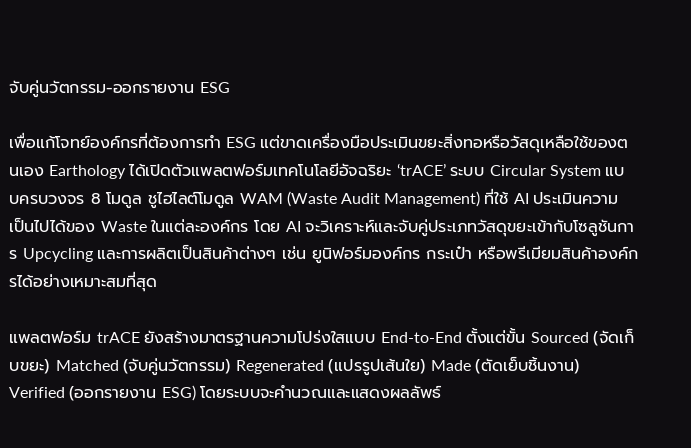จับคู่นวัตกรรม-ออกรายงาน ESG

เพื่อแก้โจทย์องค์กรที่ต้องการทำ ESG แต่ขาดเครื่องมือประเมินขยะสิ่งทอหรือวัสดุเหลือใช้ของตนเอง Earthology ได้เปิดตัวแพลตฟอร์มเทคโนโลยีอัจฉริยะ ‘trACE’ ระบบ Circular System แบบครบวงจร 8 โมดูล ชูไฮไลต์โมดูล WAM (Waste Audit Management) ที่ใช้ AI ประเมินความเป็นไปได้ของ Waste ในแต่ละองค์กร โดย AI จะวิเคราะห์และจับคู่ประเภทวัสดุขยะเข้ากับโซลูชันการ Upcycling และการผลิตเป็นสินค้าต่างๆ เช่น ยูนิฟอร์มองค์กร กระเป๋า หรือพรีเมียมสินค้าองค์กรได้อย่างเหมาะสมที่สุด

แพลตฟอร์ม trACE ยังสร้างมาตรฐานความโปร่งใสแบบ End-to-End ตั้งแต่ขั้น Sourced (จัดเก็บขยะ) Matched (จับคู่นวัตกรรม) Regenerated (แปรรูปเส้นใย) Made (ตัดเย็บชิ้นงาน) Verified (ออกรายงาน ESG) โดยระบบจะคำนวณและแสดงผลลัพธ์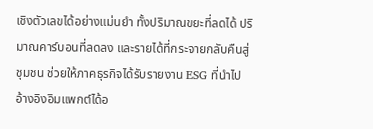เชิงตัวเลขได้อย่างแม่นยำ ทั้งปริมาณขยะที่ลดได้ ปริมาณคาร์บอนที่ลดลง และรายได้ที่กระจายกลับคืนสู่ชุมชน ช่วยให้ภาคธุรกิจได้รับรายงาน ESG ที่นำไปอ้างอิงอิมแพกต์ได้อ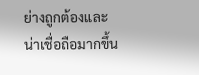ย่างถูกต้องและน่าเชื่อถือมากขึ้น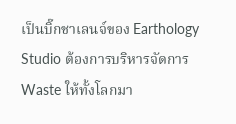เป็นบิ๊กชาเลนจ์ของ Earthology Studio ต้องการบริหารจัดการ Waste ให้ทั้งโลกมา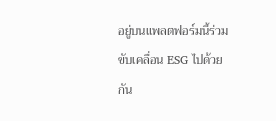อยู่บนแพลตฟอร์มนี้ร่วมขับเคลื่อน ESG ไปด้วยกัน